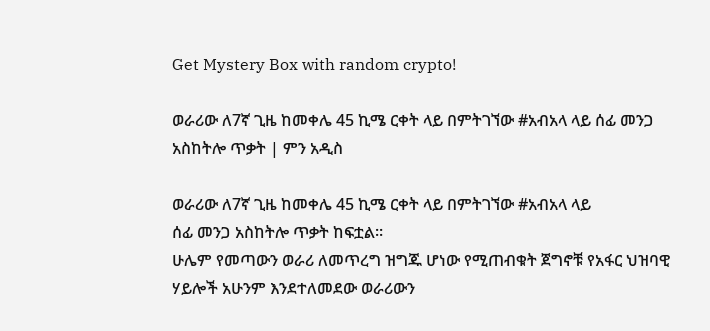Get Mystery Box with random crypto!

ወራሪው ለ7ኛ ጊዜ ከመቀሌ 45 ኪሜ ርቀት ላይ በምትገኘው #አብአላ ላይ ሰፊ መንጋ አስከትሎ ጥቃት | ምን አዲስ

ወራሪው ለ7ኛ ጊዜ ከመቀሌ 45 ኪሜ ርቀት ላይ በምትገኘው #አብአላ ላይ
ሰፊ መንጋ አስከትሎ ጥቃት ከፍቷል።
ሁሌም የመጣውን ወራሪ ለመጥረግ ዝግጁ ሆነው የሚጠብቁት ጀግኖቹ የአፋር ህዝባዊ ሃይሎች አሁንም እንደተለመደው ወራሪውን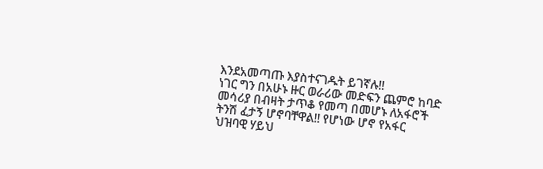እንደአመጣጡ እያስተናገዱት ይገኛሉ!!
ነገር ግን በአሁኑ ዙር ወራሪው መድፍን ጨምሮ ከባድ መሳሪያ በብዛት ታጥቆ የመጣ በመሆኑ ለአፋሮች ትንሽ ፈታኝ ሆኖባቸዋል!! የሆነው ሆኖ የአፋር
ህዝባዊ ሃይህ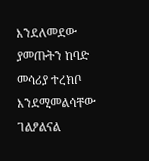እንደለመደው ያመጡትን ከባድ መሳሪያ ተረክቦ እንደሚመልሳቸው ገልፆልናል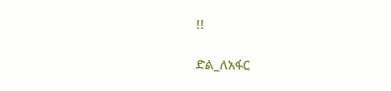!!

ድል_ለአፋር